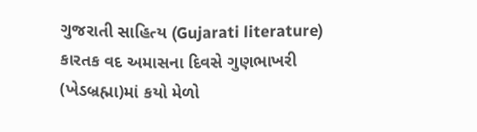ગુજરાતી સાહિત્ય (Gujarati literature) કારતક વદ અમાસના દિવસે ગુણભાખરી (ખેડબ્રહ્મા)માં કયો મેળો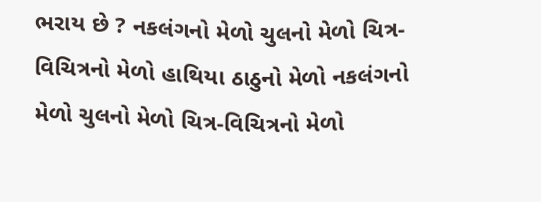ભરાય છે ? નકલંગનો મેળો ચુલનો મેળો ચિત્ર-વિચિત્રનો મેળો હાથિયા ઠાઠુનો મેળો નકલંગનો મેળો ચુલનો મેળો ચિત્ર-વિચિત્રનો મેળો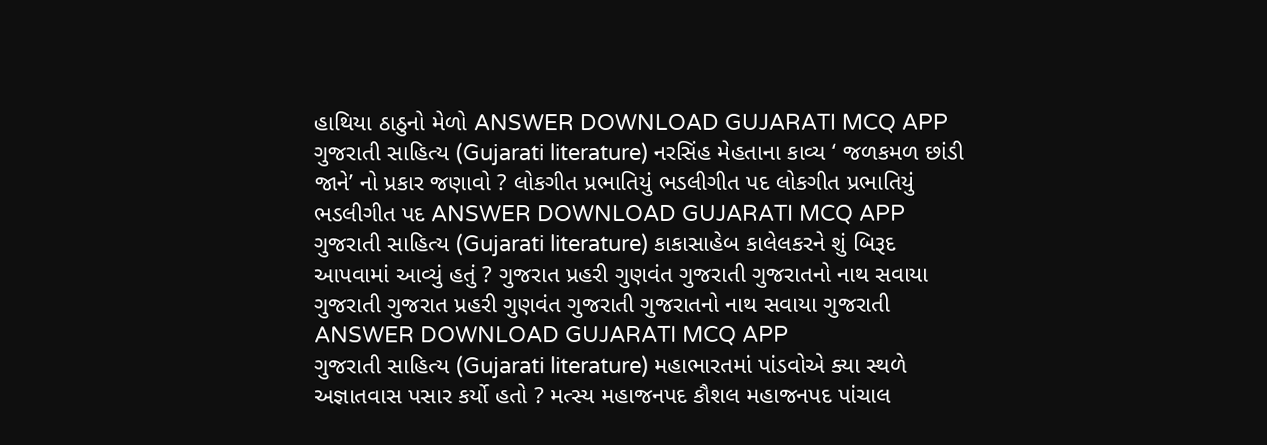હાથિયા ઠાઠુનો મેળો ANSWER DOWNLOAD GUJARATI MCQ APP
ગુજરાતી સાહિત્ય (Gujarati literature) નરસિંહ મેહતાના કાવ્ય ‘ જળકમળ છાંડી જાને’ નો પ્રકાર જણાવો ? લોકગીત પ્રભાતિયું ભડલીગીત પદ લોકગીત પ્રભાતિયું ભડલીગીત પદ ANSWER DOWNLOAD GUJARATI MCQ APP
ગુજરાતી સાહિત્ય (Gujarati literature) કાકાસાહેબ કાલેલકરને શું બિરૂદ આપવામાં આવ્યું હતું ? ગુજરાત પ્રહરી ગુણવંત ગુજરાતી ગુજરાતનો નાથ સવાયા ગુજરાતી ગુજરાત પ્રહરી ગુણવંત ગુજરાતી ગુજરાતનો નાથ સવાયા ગુજરાતી ANSWER DOWNLOAD GUJARATI MCQ APP
ગુજરાતી સાહિત્ય (Gujarati literature) મહાભારતમાં પાંડવોએ ક્યા સ્થળે અજ્ઞાતવાસ પસાર કર્યો હતો ? મત્સ્ય મહાજનપદ કૌશલ મહાજનપદ પાંચાલ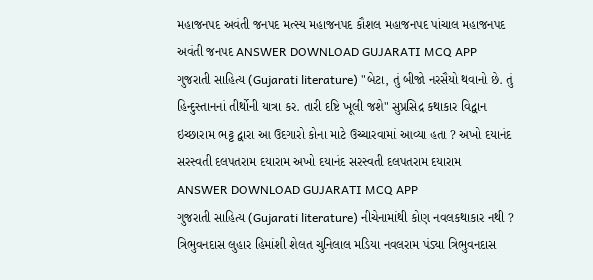મહાજનપદ અવંતી જનપદ મત્સ્ય મહાજનપદ કૌશલ મહાજનપદ પાંચાલ મહાજનપદ અવંતી જનપદ ANSWER DOWNLOAD GUJARATI MCQ APP
ગુજરાતી સાહિત્ય (Gujarati literature) "બેટા, તું બીજો નરસૈયો થવાનો છે. તું હિન્દુસ્તાનનાં તીર્થોની યાત્રા કર. તારી દષ્ટિ ખૂલી જશે" સુપ્રસિદ્ર કથાકાર વિદ્વાન ઇચ્છારામ ભટ્ટ દ્વારા આ ઉદગારો કોના માટે ઉચ્ચારવામાં આવ્યા હતા ? અખો દયાનંદ સરસ્વતી દલપતરામ દયારામ અખો દયાનંદ સરસ્વતી દલપતરામ દયારામ ANSWER DOWNLOAD GUJARATI MCQ APP
ગુજરાતી સાહિત્ય (Gujarati literature) નીચેનામાંથી કોણ નવલકથાકાર નથી ? ત્રિભુવનદાસ લુહાર હિમાંશી શેલત ચુનિલાલ મડિયા નવલરામ પંડ્યા ત્રિભુવનદાસ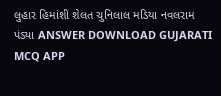લુહાર હિમાંશી શેલત ચુનિલાલ મડિયા નવલરામ પંડ્યા ANSWER DOWNLOAD GUJARATI MCQ APP